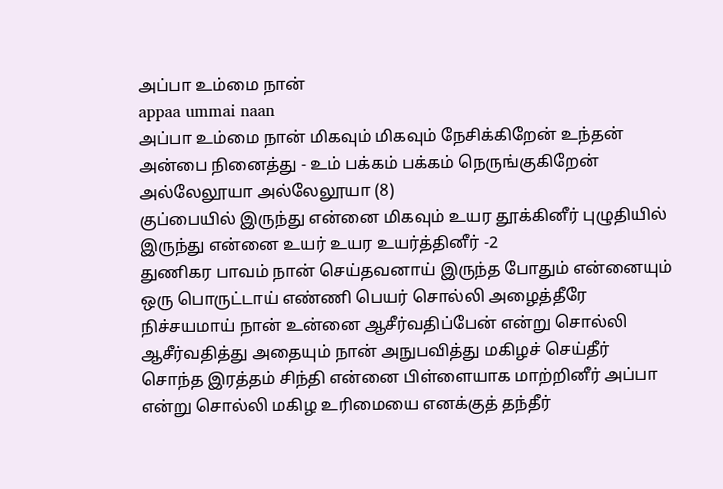அப்பா உம்மை நான்
appaa ummai naan
அப்பா உம்மை நான் மிகவும் மிகவும் நேசிக்கிறேன் உந்தன் அன்பை நினைத்து - உம் பக்கம் பக்கம் நெருங்குகிறேன் அல்லேலூயா அல்லேலூயா (8)
குப்பையில் இருந்து என்னை மிகவும் உயர தூக்கினீர் புழுதியில் இருந்து என்னை உயர் உயர உயர்த்தினீர் -2
துணிகர பாவம் நான் செய்தவனாய் இருந்த போதும் என்னையும் ஒரு பொருட்டாய் எண்ணி பெயர் சொல்லி அழைத்தீரே
நிச்சயமாய் நான் உன்னை ஆசீர்வதிப்பேன் என்று சொல்லி ஆசீர்வதித்து அதையும் நான் அநுபவித்து மகிழச் செய்தீர்
சொந்த இரத்தம் சிந்தி என்னை பிள்ளையாக மாற்றினீர் அப்பா என்று சொல்லி மகிழ உரிமையை எனக்குத் தந்தீர்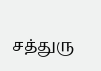சத்துரு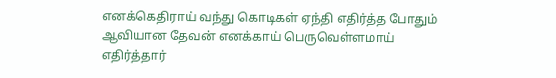எனக்கெதிராய் வந்து கொடிகள் ஏந்தி எதிர்த்த போதும் ஆவியான தேவன் எனக்காய் பெருவெள்ளமாய் எதிர்த்தார்